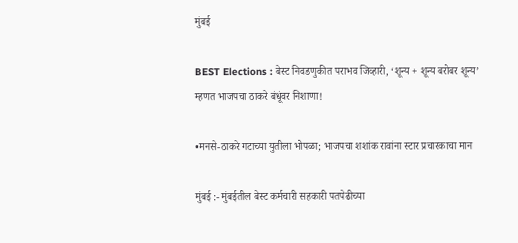मुंबई

BEST Elections : बेस्ट निवडणुकीत पराभव जिव्हारी, ‘शून्य + शून्य बरोबर शून्य’ म्हणत भाजपचा ठाकरे बंधूंवर निशाणा!

•मनसे-ठाकरे गटाच्या युतीला भोपळा; भाजपचा शशांक रावांना स्टार प्रचारकाचा मान

मुंबई :- मुंबईतील बेस्ट कर्मचारी सहकारी पतपेढीच्या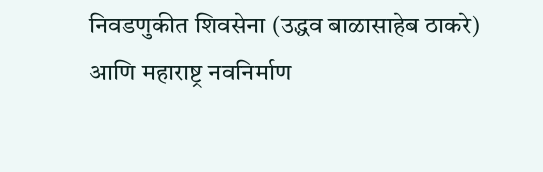निवडणुकीत शिवसेना (उद्धव बाळासाहेब ठाकरे) आणि महाराष्ट्र नवनिर्माण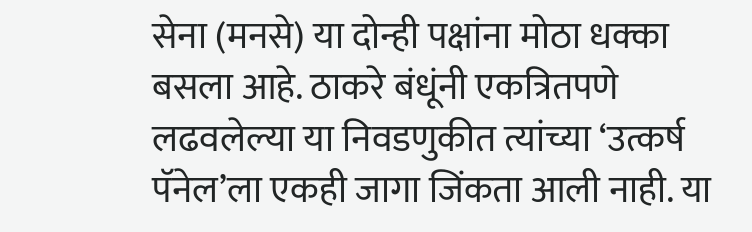सेना (मनसे) या दोन्ही पक्षांना मोठा धक्का बसला आहे. ठाकरे बंधूंनी एकत्रितपणे लढवलेल्या या निवडणुकीत त्यांच्या ‘उत्कर्ष पॅनेल’ला एकही जागा जिंकता आली नाही. या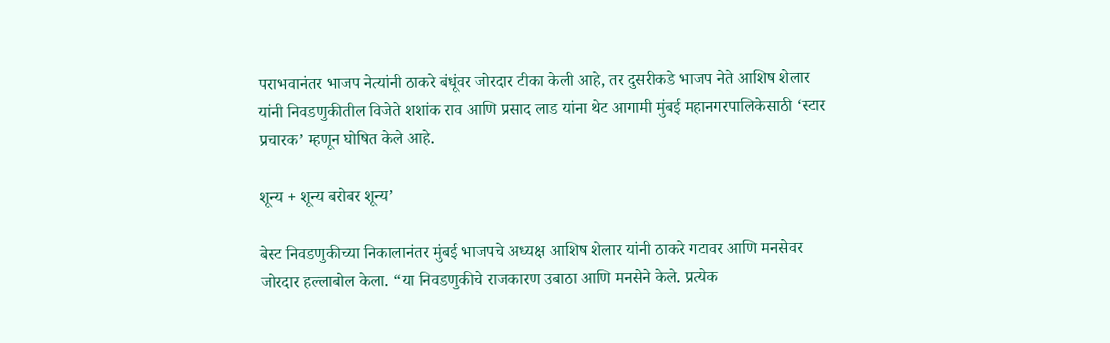पराभवानंतर भाजप नेत्यांनी ठाकरे बंधूंवर जोरदार टीका केली आहे, तर दुसरीकडे भाजप नेते आशिष शेलार यांनी निवडणुकीतील विजेते शशांक राव आणि प्रसाद लाड यांना थेट आगामी मुंबई महानगरपालिकेसाठी ‘स्टार प्रचारक’ म्हणून घोषित केले आहे.

शून्य + शून्य बरोबर शून्य’

बेस्ट निवडणुकीच्या निकालानंतर मुंबई भाजपचे अध्यक्ष आशिष शेलार यांनी ठाकरे गटावर आणि मनसेवर जोरदार हल्लाबोल केला. “या निवडणुकीचे राजकारण उबाठा आणि मनसेने केले. प्रत्येक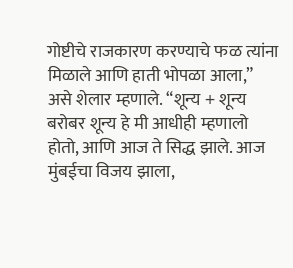गोष्टीचे राजकारण करण्याचे फळ त्यांना मिळाले आणि हाती भोपळा आला,” असे शेलार म्हणाले. “शून्य + शून्य बरोबर शून्य हे मी आधीही म्हणालो होतो, आणि आज ते सिद्ध झाले. आज मुंबईचा विजय झाला,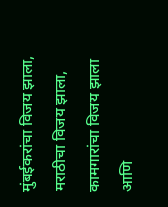मुंबईकरांचा विजय झाला, मराठीचा विजय झाला, कामगारांचा विजय झाला आणि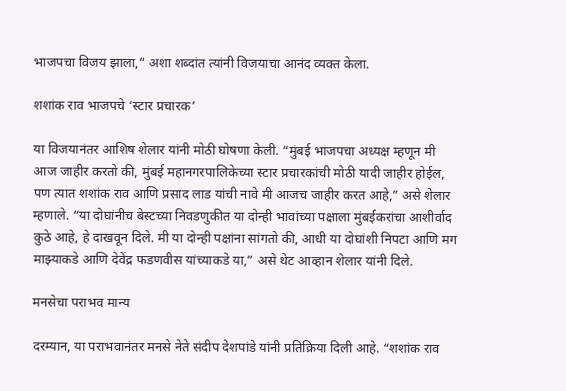भाजपचा विजय झाला,” अशा शब्दांत त्यांनी विजयाचा आनंद व्यक्त केला.

शशांक राव भाजपचे ‘स्टार प्रचारक’

या विजयानंतर आशिष शेलार यांनी मोठी घोषणा केली. “मुंबई भाजपचा अध्यक्ष म्हणून मी आज जाहीर करतो की, मुंबई महानगरपालिकेच्या स्टार प्रचारकांची मोठी यादी जाहीर होईल, पण त्यात शशांक राव आणि प्रसाद लाड यांची नावे मी आजच जाहीर करत आहे,” असे शेलार म्हणाले. “या दोघांनीच बेस्टच्या निवडणुकीत या दोन्ही भावांच्या पक्षाला मुंबईकरांचा आशीर्वाद कुठे आहे, हे दाखवून दिले. मी या दोन्ही पक्षांना सांगतो की, आधी या दोघांशी निपटा आणि मग माझ्याकडे आणि देवेंद्र फडणवीस यांच्याकडे या,” असे थेट आव्हान शेलार यांनी दिले.

मनसेचा पराभव मान्य

दरम्यान, या पराभवानंतर मनसे नेते संदीप देशपांडे यांनी प्रतिक्रिया दिली आहे. “शशांक राव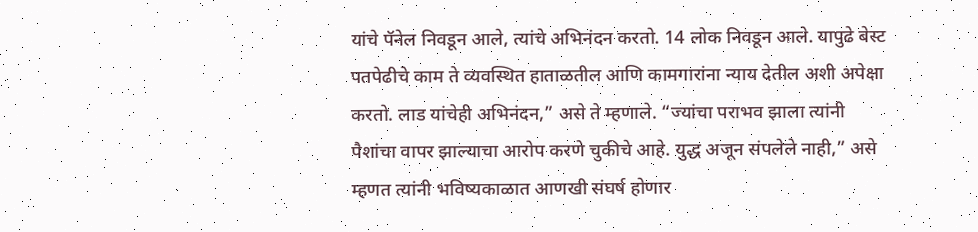यांचे पॅनेल निवडून आले, त्यांचे अभिनंदन करतो. 14 लोक निवडून आले. यापुढे बेस्ट पतपेढीचे काम ते व्यवस्थित हाताळतील आणि कामगारांना न्याय देतील अशी अपेक्षा करतो. लाड यांचेही अभिनंदन,” असे ते म्हणाले. “ज्यांचा पराभव झाला त्यांनी पैशांचा वापर झाल्याचा आरोप करणे चुकीचे आहे. युद्ध अजून संपलेले नाही,” असे म्हणत त्यांनी भविष्यकाळात आणखी संघर्ष होणार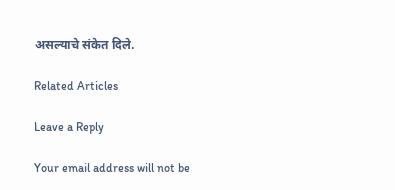असल्याचे संकेत दिले.

Related Articles

Leave a Reply

Your email address will not be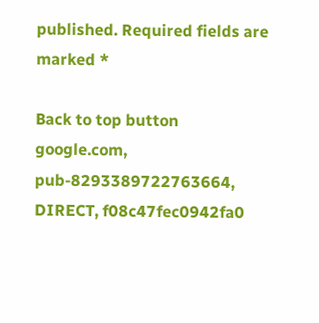published. Required fields are marked *

Back to top button
google.com, pub-8293389722763664, DIRECT, f08c47fec0942fa0